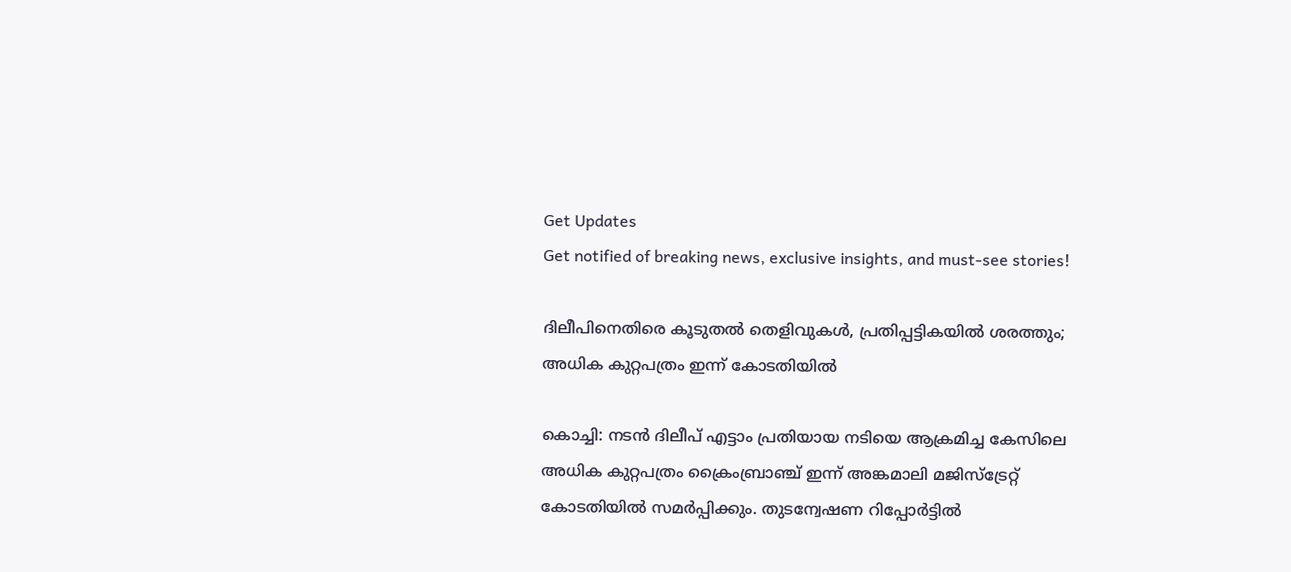Get Updates
Get notified of breaking news, exclusive insights, and must-see stories!

ദിലീപിനെതിരെ കൂടുതല്‍ തെളിവുകള്‍, പ്രതിപ്പട്ടികയില്‍ ശരത്തും; അധിക കുറ്റപത്രം ഇന്ന് കോടതിയില്‍

കൊച്ചി: നടന്‍ ദിലീപ് എട്ടാം പ്രതിയായ നടിയെ ആക്രമിച്ച കേസിലെ അധിക കുറ്റപത്രം ക്രൈംബ്രാഞ്ച് ഇന്ന് അങ്കമാലി മജിസ്‌ട്രേറ്റ് കോടതിയില്‍ സമര്‍പ്പിക്കും. തുടന്വേഷണ റിപ്പോര്‍ട്ടില്‍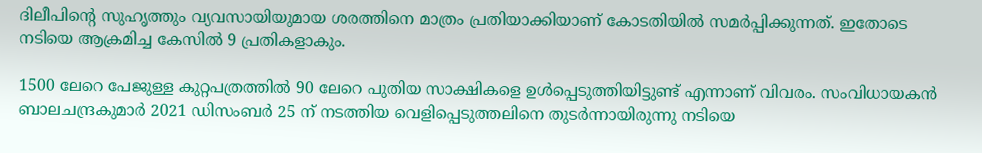ദിലീപിന്റെ സുഹൃത്തും വ്യവസായിയുമായ ശരത്തിനെ മാത്രം പ്രതിയാക്കിയാണ് കോടതിയില്‍ സമര്‍പ്പിക്കുന്നത്. ഇതോടെ നടിയെ ആക്രമിച്ച കേസില്‍ 9 പ്രതികളാകും.

1500 ലേറെ പേജുള്ള കുറ്റപത്രത്തില്‍ 90 ലേറെ പുതിയ സാക്ഷികളെ ഉള്‍പ്പെടുത്തിയിട്ടുണ്ട് എന്നാണ് വിവരം. സംവിധായകന്‍ ബാലചന്ദ്രകുമാര്‍ 2021 ഡിസംബര്‍ 25 ന് നടത്തിയ വെളിപ്പെടുത്തലിനെ തുടര്‍ന്നായിരുന്നു നടിയെ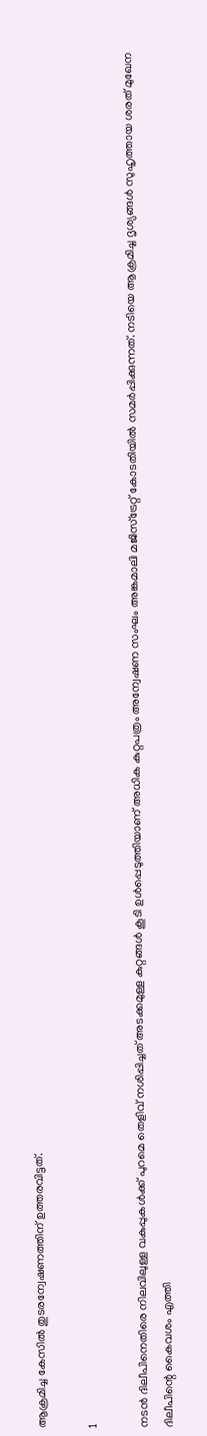ആക്രമിച്ച കേസില്‍ തുടരന്വേഷണത്തിന് ഉത്തരവിട്ടത്.

1

നടന്‍ ദിലീപിനെതിരെ നിലവിലുള്ള വകുപ്പുകള്‍ക്ക് പുറമെ തെളിവ് നശിപ്പിച്ചത് അടക്കമുള്ള കുറ്റങ്ങള്‍ കൂടി ഉള്‍പ്പെടുത്തിയാണ് അധിക കുറ്റപത്രം അന്വേഷണ സംഘം അങ്കമാലി മജിസ്‌ട്രേറ്റ് കോടതിയില്‍ സമര്‍പ്പിക്കുന്നത്. നടിയെ ആക്രമിച്ച ദൃശ്യങ്ങള്‍ സുഹൃത്തായ ശരത് മുഖേന ദിലീപിന്റെ കൈവശം എത്തി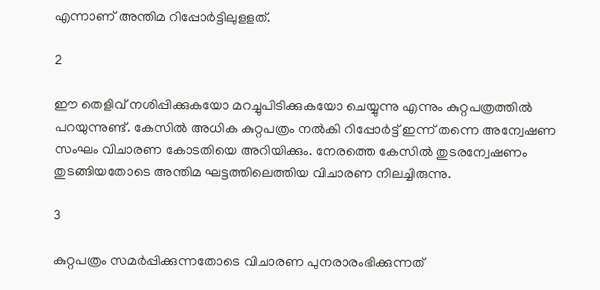എന്നാണ് അന്തിമ റിപ്പോര്‍ട്ടിലുളളത്.

2

ഈ തെളിവ് നശിപ്പിക്കുകയോ മറച്ചുപിടിക്കുകയോ ചെയ്യുന്നു എന്നും കുറ്റപത്രത്തില്‍ പറയുന്നുണ്ട്. കേസില്‍ അധിക കുറ്റപത്രം നല്‍കി റിപ്പോര്‍ട്ട് ഇന്ന് തന്നെ അന്വേഷണ സംഘം വിചാരണ കോടതിയെ അറിയിക്കും. നേരത്തെ കേസില്‍ തുടരന്വേഷണം തുടങ്ങിയതോടെ അന്തിമ ഘട്ടത്തിലെത്തിയ വിചാരണ നിലച്ചിരുന്നു.

3

കുറ്റപത്രം സമര്‍പ്പിക്കുന്നതോടെ വിചാരണ പുനരാരംഭിക്കുന്നത്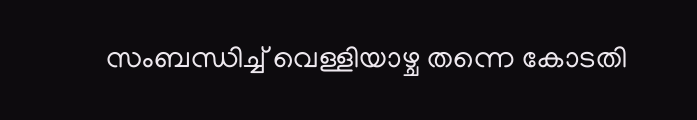സംബന്ധിച്ച് വെള്ളിയാഴ്ച തന്നെ കോടതി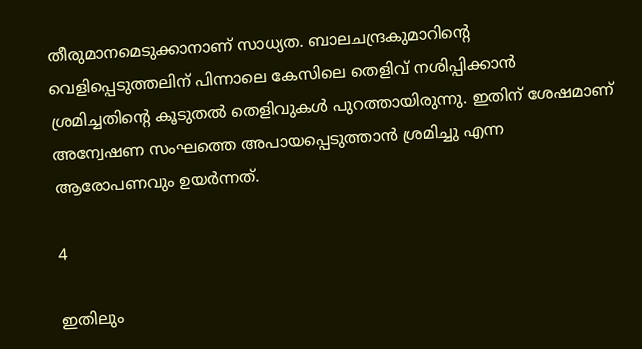തീരുമാനമെടുക്കാനാണ് സാധ്യത. ബാലചന്ദ്രകുമാറിന്റെ വെളിപ്പെടുത്തലിന് പിന്നാലെ കേസിലെ തെളിവ് നശിപ്പിക്കാന്‍ ശ്രമിച്ചതിന്റെ കൂടുതല്‍ തെളിവുകള്‍ പുറത്തായിരുന്നു. ഇതിന് ശേഷമാണ് അന്വേഷണ സംഘത്തെ അപായപ്പെടുത്താന്‍ ശ്രമിച്ചു എന്ന ആരോപണവും ഉയര്‍ന്നത്.

4

ഇതിലും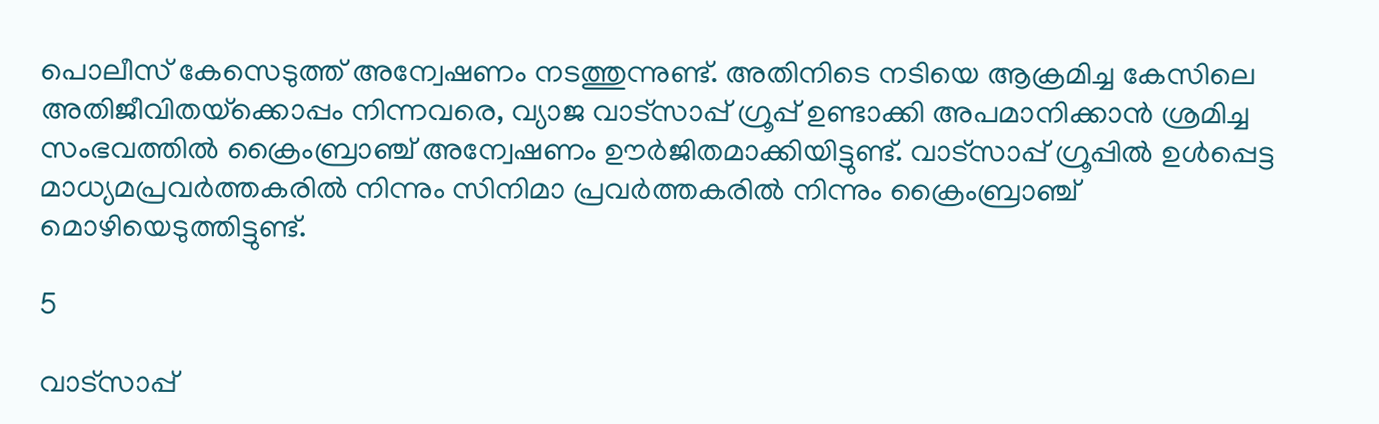പൊലീസ് കേസെടുത്ത് അന്വേഷണം നടത്തുന്നുണ്ട്. അതിനിടെ നടിയെ ആക്രമിച്ച കേസിലെ അതിജീവിതയ്‌ക്കൊപ്പം നിന്നവരെ, വ്യാജ വാട്‌സാപ്പ് ഗ്രൂപ്പ് ഉണ്ടാക്കി അപമാനിക്കാന്‍ ശ്രമിച്ച സംഭവത്തില്‍ ക്രൈംബ്രാഞ്ച് അന്വേഷണം ഊര്‍ജിതമാക്കിയിട്ടുണ്ട്. വാട്‌സാപ്പ് ഗ്രൂപ്പില്‍ ഉള്‍പ്പെട്ട മാധ്യമപ്രവര്‍ത്തകരില്‍ നിന്നും സിനിമാ പ്രവര്‍ത്തകരില്‍ നിന്നും ക്രൈംബ്രാഞ്ച് മൊഴിയെടുത്തിട്ടുണ്ട്.

5

വാട്‌സാപ്പ്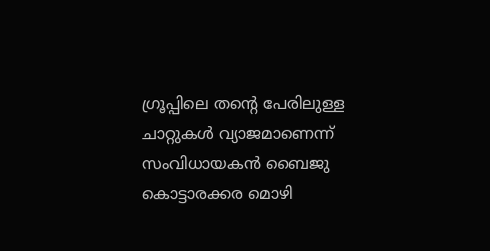ഗ്രൂപ്പിലെ തന്റെ പേരിലുള്ള ചാറ്റുകള്‍ വ്യാജമാണെന്ന് സംവിധായകന്‍ ബൈജു കൊട്ടാരക്കര മൊഴി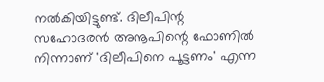നല്‍കിയിട്ടുണ്ട്. ദിലീപിന്റ സഹോദരന്‍ അനൂപിന്റെ ഫോണില്‍ നിന്നാണ് 'ദിലീപിനെ പൂട്ടണം' എന്ന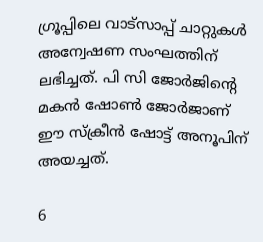ഗ്രൂപ്പിലെ വാട്‌സാപ്പ് ചാറ്റുകള്‍ അന്വേഷണ സംഘത്തിന് ലഭിച്ചത്. പി സി ജോര്‍ജിന്റെ മകന്‍ ഷോണ്‍ ജോര്‍ജാണ് ഈ സ്‌ക്രീന്‍ ഷോട്ട് അനൂപിന് അയച്ചത്.

6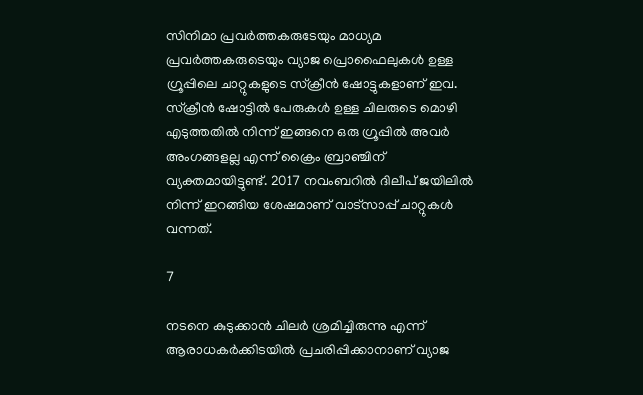സിനിമാ പ്രവര്‍ത്തകരുടേയും മാധ്യമ പ്രവര്‍ത്തകരുടെയും വ്യാജ പ്രൊഫൈലുകള്‍ ഉള്ള ഗ്രൂപ്പിലെ ചാറ്റുകളുടെ സ്‌ക്രീന്‍ ഷോട്ടുകളാണ് ഇവ. സ്‌ക്രീന്‍ ഷോട്ടില്‍ പേരുകള്‍ ഉള്ള ചിലരുടെ മൊഴി എടുത്തതില്‍ നിന്ന് ഇങ്ങനെ ഒരു ഗ്രൂപ്പില്‍ അവര്‍ അംഗങ്ങളല്ല എന്ന് ക്രൈം ബ്രാഞ്ചിന് വ്യക്തമായിട്ടുണ്ട്. 2017 നവംബറില്‍ ദിലീപ് ജയിലില്‍ നിന്ന് ഇറങ്ങിയ ശേഷമാണ് വാട്‌സാപ്പ് ചാറ്റുകള്‍ വന്നത്.

7

നടനെ കുടുക്കാന്‍ ചിലര്‍ ശ്രമിച്ചിരുന്നു എന്ന് ആരാധകര്‍ക്കിടയില്‍ പ്രചരിപ്പിക്കാനാണ് വ്യാജ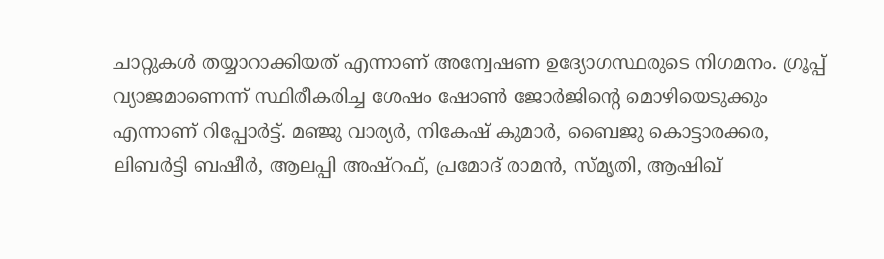ചാറ്റുകള്‍ തയ്യാറാക്കിയത് എന്നാണ് അന്വേഷണ ഉദ്യോഗസ്ഥരുടെ നിഗമനം. ഗ്രൂപ്പ് വ്യാജമാണെന്ന് സ്ഥിരീകരിച്ച ശേഷം ഷോണ്‍ ജോര്‍ജിന്റെ മൊഴിയെടുക്കും എന്നാണ് റിപ്പോര്‍ട്ട്. മഞ്ജു വാര്യര്‍, നികേഷ് കുമാര്‍, ബൈജു കൊട്ടാരക്കര, ലിബര്‍ട്ടി ബഷീര്‍, ആലപ്പി അഷ്‌റഫ്, പ്രമോദ് രാമന്‍, സ്മൃതി, ആഷിഖ്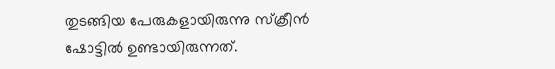തുടങ്ങിയ പേരുകളായിരുന്നു സ്‌ക്രീന്‍ ഷോട്ടില്‍ ഉണ്ടായിരുന്നത്.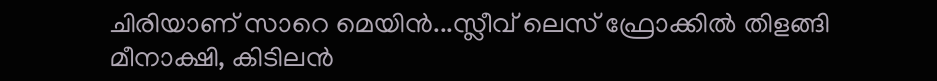ചിരിയാണ് സാറെ മെയിന്‍...സ്ലീവ് ലെസ് ഫ്രോക്കില്‍ തിളങ്ങി മീനാക്ഷി, കിടിലന്‍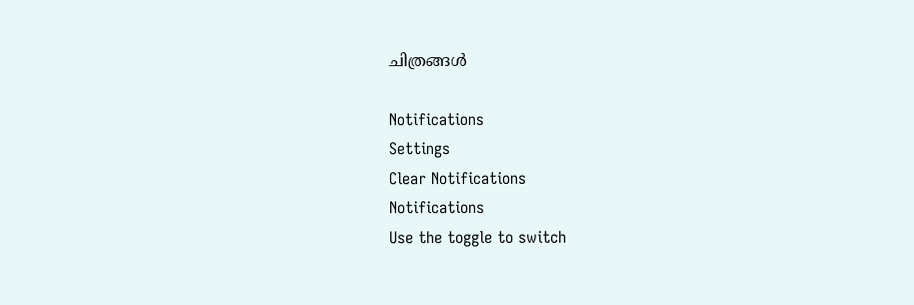ചിത്രങ്ങള്‍

Notifications
Settings
Clear Notifications
Notifications
Use the toggle to switch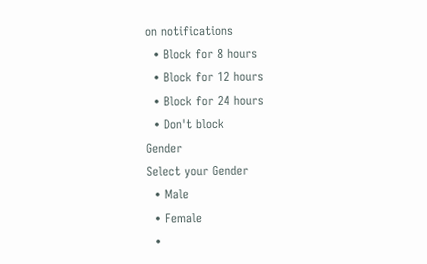on notifications
  • Block for 8 hours
  • Block for 12 hours
  • Block for 24 hours
  • Don't block
Gender
Select your Gender
  • Male
  • Female
  •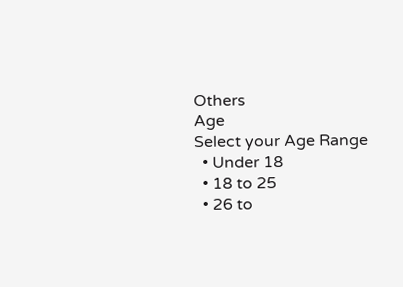Others
Age
Select your Age Range
  • Under 18
  • 18 to 25
  • 26 to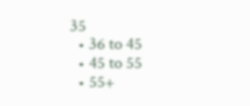35
  • 36 to 45
  • 45 to 55
  • 55+